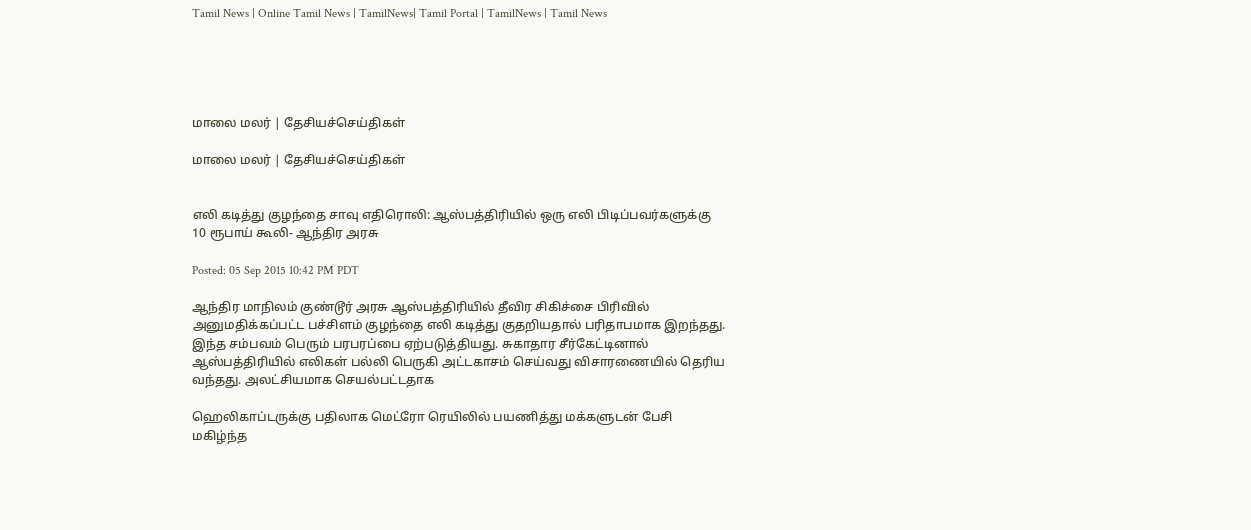Tamil News | Online Tamil News | TamilNews| Tamil Portal | TamilNews | Tamil News





மாலை மலர் | தேசியச்செய்திகள்

மாலை மலர் | தேசியச்செய்திகள்


எலி கடித்து குழந்தை சாவு எதிரொலி: ஆஸ்பத்திரியில் ஒரு எலி பிடிப்பவர்களுக்கு 10 ரூபாய் கூலி- ஆந்திர அரசு

Posted: 05 Sep 2015 10:42 PM PDT

ஆந்திர மாநிலம் குண்டூர் அரசு ஆஸ்பத்திரியில் தீவிர சிகிச்சை பிரிவில் அனுமதிக்கப்பட்ட பச்சிளம் குழந்தை எலி கடித்து குதறியதால் பரிதாபமாக இறந்தது. இந்த சம்பவம் பெரும் பரபரப்பை ஏற்படுத்தியது. சுகாதார சீர்கேட்டினால் ஆஸ்பத்திரியில் எலிகள் பல்லி பெருகி அட்டகாசம் செய்வது விசாரணையில் தெரிய வந்தது. அலட்சியமாக செயல்பட்டதாக

ஹெலிகாப்டருக்கு பதிலாக மெட்ரோ ரெயிலில் பயணித்து மக்களுடன் பேசி மகிழ்ந்த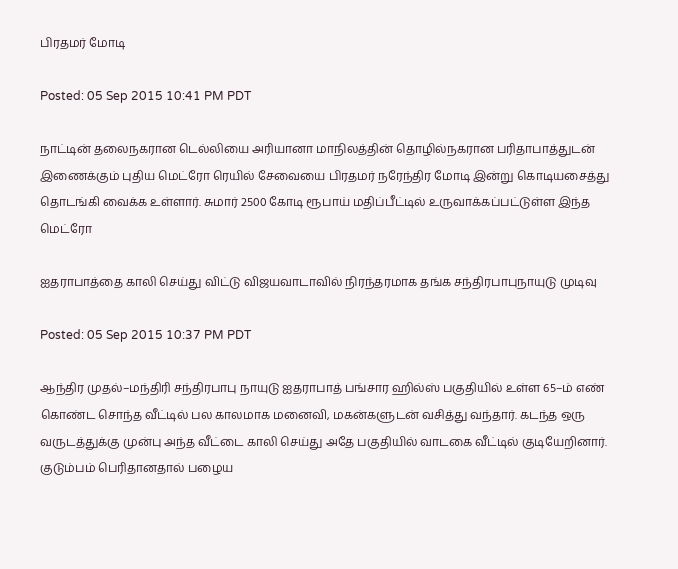பிரதமர் மோடி

Posted: 05 Sep 2015 10:41 PM PDT

நாட்டின் தலைநகரான டெல்லியை அரியானா மாநிலத்தின் தொழில்நகரான பரிதாபாத்துடன் இணைக்கும் புதிய மெட்ரோ ரெயில் சேவையை பிரதமர் நரேந்திர மோடி இன்று கொடியசைத்து தொடங்கி வைக்க உள்ளார். சுமார் 2500 கோடி ரூபாய் மதிப்பீட்டில் உருவாக்கப்பட்டுள்ள இந்த மெட்ரோ

ஐதராபாத்தை காலி செய்து விட்டு விஜயவாடாவில் நிரந்தரமாக தங்க சந்திரபாபுநாயுடு முடிவு

Posted: 05 Sep 2015 10:37 PM PDT

ஆந்திர முதல்–மந்திரி சந்திரபாபு நாயுடு ஐதராபாத் பங்சார ஹில்ஸ் பகுதியில் உள்ள 65–ம் எண் கொண்ட சொந்த வீட்டில் பல காலமாக மனைவி, மகன்களுடன் வசித்து வந்தார். கடந்த ஒரு வருடத்துக்கு முன்பு அந்த வீட்டை காலி செய்து அதே பகுதியில் வாடகை வீட்டில் குடியேறினார். குடும்பம் பெரிதானதால் பழைய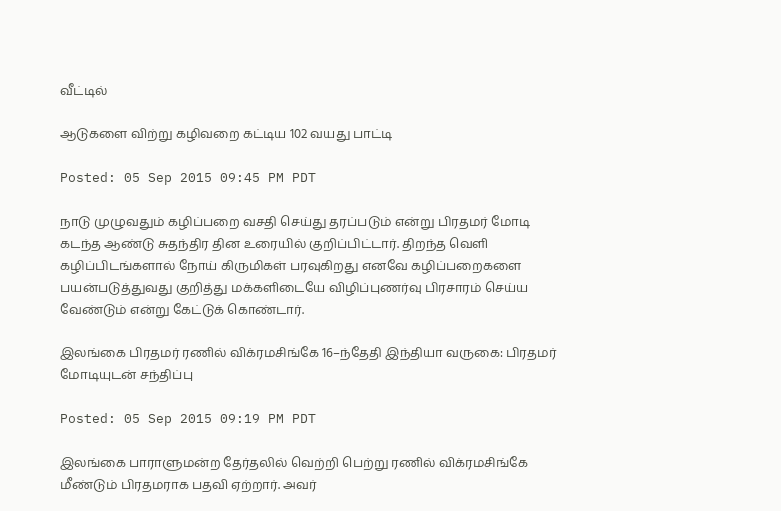வீட்டில்

ஆடுகளை விற்று கழிவறை கட்டிய 102 வயது பாட்டி

Posted: 05 Sep 2015 09:45 PM PDT

நாடு முழுவதும் கழிப்பறை வசதி செய்து தரப்படும் என்று பிரதமர் மோடி கடந்த ஆண்டு சுதந்திர தின உரையில் குறிப்பிட்டார். திறந்த வெளி கழிப்பிடங்களால் நோய் கிருமிகள் பரவுகிறது எனவே கழிப்பறைகளை பயன்படுத்துவது குறித்து மக்களிடையே விழிப்புணர்வு பிரசாரம் செய்ய வேண்டும் என்று கேட்டுக் கொண்டார்.

இலங்கை பிரதமர் ரணில் விக்ரமசிங்கே 16–ந்தேதி இந்தியா வருகை: பிரதமர் மோடியுடன் சந்திப்பு

Posted: 05 Sep 2015 09:19 PM PDT

இலங்கை பாராளுமன்ற தேர்தலில் வெற்றி பெற்று ரணில் விக்ரமசிங்கே மீண்டும் பிரதமராக பதவி ஏற்றார். அவர்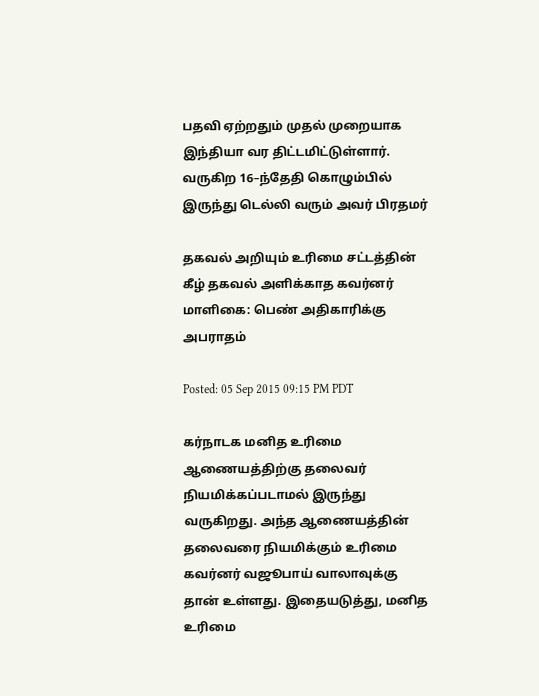பதவி ஏற்றதும் முதல் முறையாக இந்தியா வர திட்டமிட்டுள்ளார். வருகிற 16–ந்தேதி கொழும்பில் இருந்து டெல்லி வரும் அவர் பிரதமர்

தகவல் அறியும் உரிமை சட்டத்தின் கீழ் தகவல் அளிக்காத கவர்னர் மாளிகை: பெண் அதிகாரிக்கு அபராதம்

Posted: 05 Sep 2015 09:15 PM PDT

கர்நாடக மனித உரிமை ஆணையத்திற்கு தலைவர் நியமிக்கப்படாமல் இருந்து வருகிறது. அந்த ஆணையத்தின் தலைவரை நியமிக்கும் உரிமை கவர்னர் வஜூபாய் வாலாவுக்கு தான் உள்ளது. இதையடுத்து, மனித உரிமை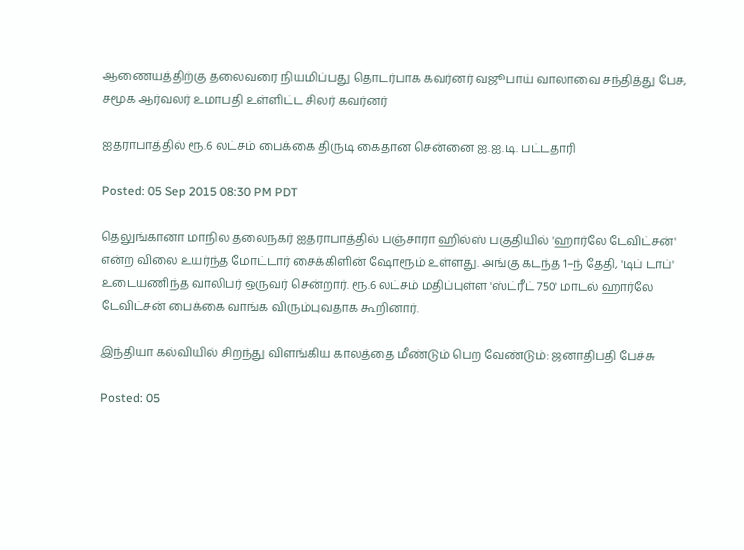ஆணையத்திற்கு தலைவரை நியமிப்பது தொடர்பாக கவர்னர் வஜூபாய் வாலாவை சந்தித்து பேச, சமூக ஆர்வலர் உமாபதி உள்ளிட்ட சிலர் கவர்னர்

ஐதராபாத்தில் ரூ.6 லட்சம் பைக்கை திருடி கைதான சென்னை ஐ.ஐ.டி. பட்டதாரி

Posted: 05 Sep 2015 08:30 PM PDT

தெலுங்கானா மாநில தலைநகர் ஐதராபாத்தில் பஞ்சாரா ஹில்ஸ் பகுதியில் 'ஹார்லே டேவிட்சன்' என்ற விலை உயர்ந்த மோட்டார் சைக்கிளின் ஷோரூம் உள்ளது. அங்கு கடந்த 1–ந் தேதி, 'டிப் டாப்' உடையணிந்த வாலிபர் ஒருவர் சென்றார். ரூ.6 லட்சம் மதிப்புள்ள 'ஸ்ட்ரீட் 750' மாடல் ஹார்லே டேவிட்சன் பைக்கை வாங்க விரும்புவதாக கூறினார்.

இந்தியா கல்வியில் சிறந்து விளங்கிய காலத்தை மீண்டும் பெற வேண்டும்: ஜனாதிபதி பேச்சு

Posted: 05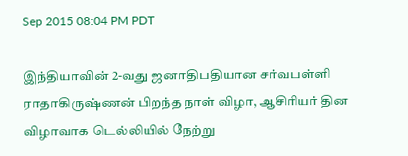Sep 2015 08:04 PM PDT

இந்தியாவின் 2-வது ஜனாதிபதியான சர்வபள்ளி ராதாகிருஷ்ணன் பிறந்த நாள் விழா, ஆசிரியர் தின விழாவாக டெல்லியில் நேற்று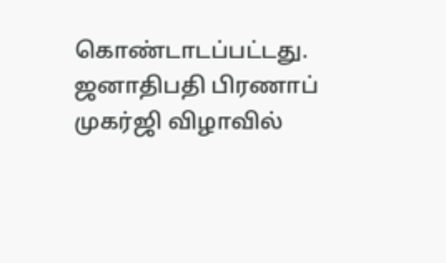கொண்டாடப்பட்டது. ஜனாதிபதி பிரணாப் முகர்ஜி விழாவில்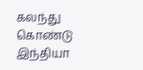கலந்து கொண்டு இந்தியா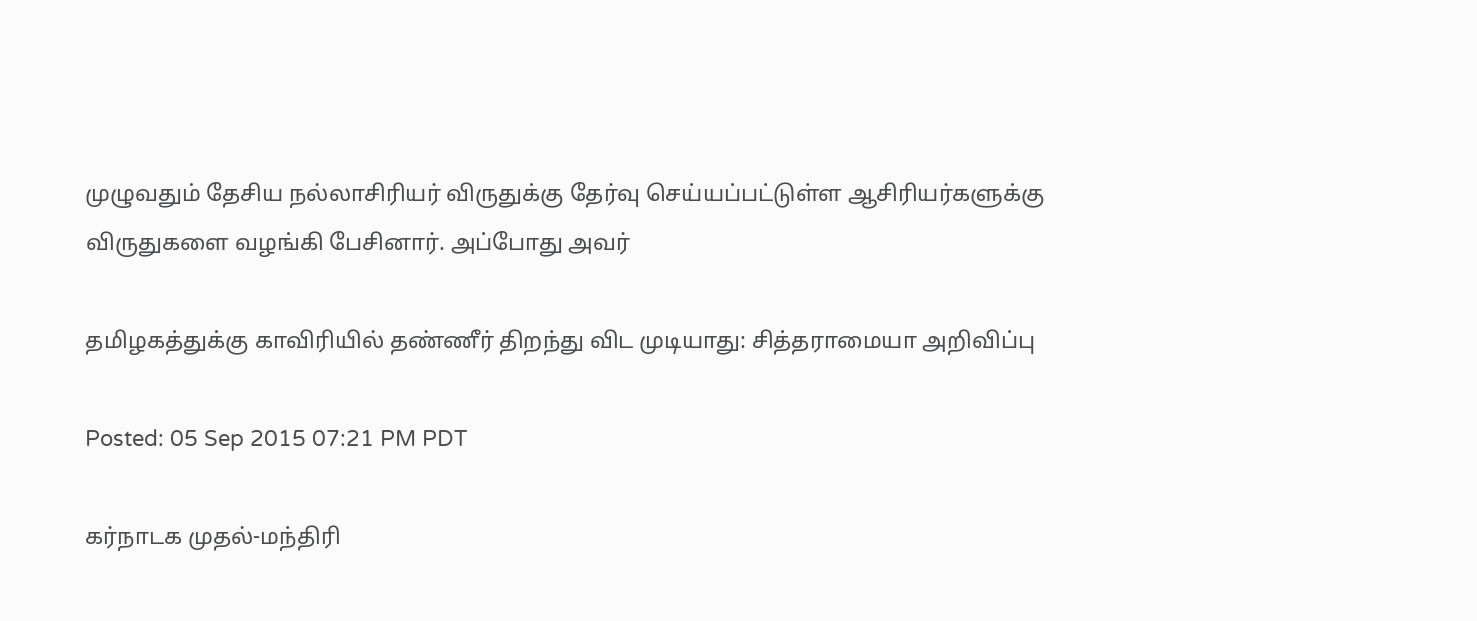முழுவதும் தேசிய நல்லாசிரியர் விருதுக்கு தேர்வு செய்யப்பட்டுள்ள ஆசிரியர்களுக்கு விருதுகளை வழங்கி பேசினார். அப்போது அவர்

தமிழகத்துக்கு காவிரியில் தண்ணீர் திறந்து விட முடியாது: சித்தராமையா அறிவிப்பு

Posted: 05 Sep 2015 07:21 PM PDT

கர்நாடக முதல்-மந்திரி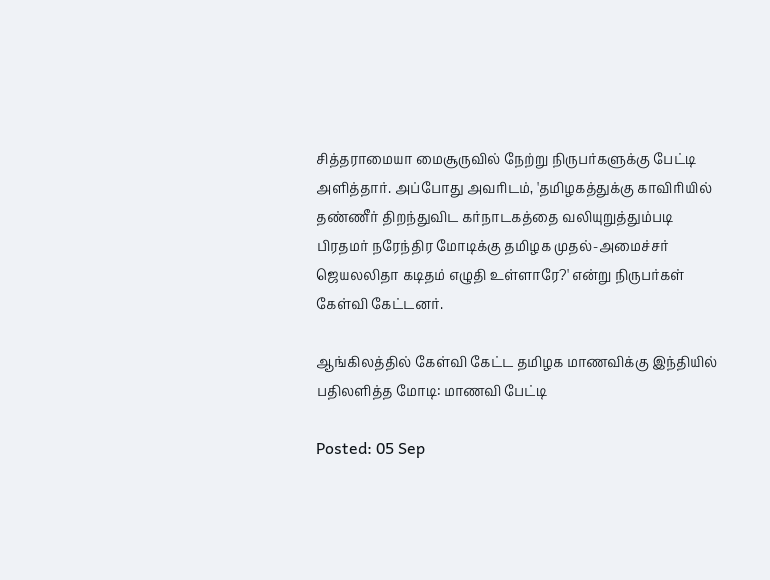சித்தராமையா மைசூருவில் நேற்று நிருபர்களுக்கு பேட்டி அளித்தார். அப்போது அவரிடம், 'தமிழகத்துக்கு காவிரியில் தண்ணீர் திறந்துவிட கர்நாடகத்தை வலியுறுத்தும்படி பிரதமர் நரேந்திர மோடிக்கு தமிழக முதல்-அமைச்சர் ஜெயலலிதா கடிதம் எழுதி உள்ளாரே?' என்று நிருபர்கள் கேள்வி கேட்டனர்.

ஆங்கிலத்தில் கேள்வி கேட்ட தமிழக மாணவிக்கு இந்தியில் பதிலளித்த மோடி: மாணவி பேட்டி

Posted: 05 Sep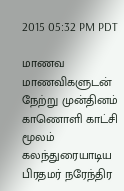2015 05:32 PM PDT

மாணவ மாணவிகளுடன் நேற்று முன்தினம் காணொளி காட்சி மூலம் கலந்துரையாடிய பிரதமர் நரேந்திர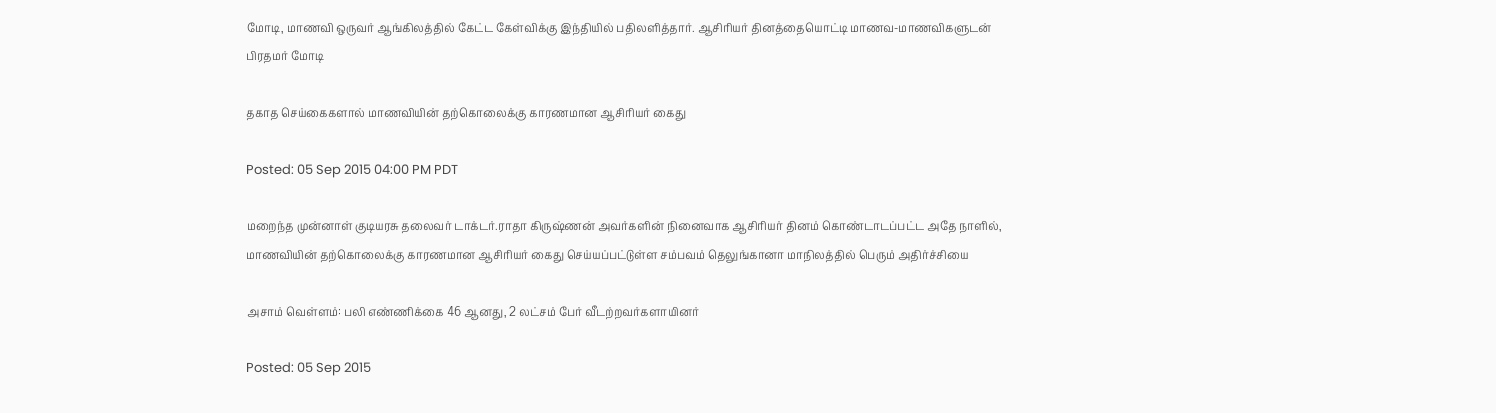மோடி, மாணவி ஒருவர் ஆங்கிலத்தில் கேட்ட கேள்விக்கு இந்தியில் பதிலளித்தார். ஆசிரியர் தினத்தையொட்டி மாணவ-மாணவிகளுடன் பிரதமர் மோடி

தகாத செய்கைகளால் மாணவியின் தற்கொலைக்கு காரணமான ஆசிரியர் கைது

Posted: 05 Sep 2015 04:00 PM PDT

மறைந்த முன்னாள் குடியரசு தலைவர் டாக்டர்.ராதா கிருஷ்ணன் அவர்களின் நினைவாக ஆசிரியர் தினம் கொண்டாடப்பட்ட அதே நாளில், மாணவியின் தற்கொலைக்கு காரணமான ஆசிரியர் கைது செய்யப்பட்டுள்ள சம்பவம் தெலுங்கானா மாநிலத்தில் பெரும் அதிர்ச்சியை

அசாம் வெள்ளம்: பலி எண்ணிக்கை 46 ஆனது, 2 லட்சம் பேர் வீடற்றவர்களாயினர்

Posted: 05 Sep 2015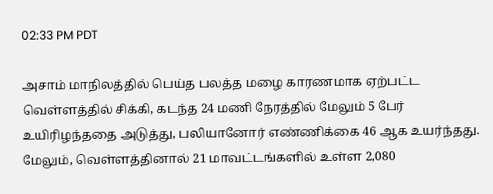02:33 PM PDT

அசாம் மாநிலத்தில் பெய்த பலத்த மழை காரணமாக ஏற்பட்ட வெள்ளத்தில் சிக்கி, கடந்த 24 மணி நேரத்தில் மேலும் 5 பேர் உயிரிழந்ததை அடுத்து, பலியானோர் எண்ணிக்கை 46 ஆக உயர்ந்தது. மேலும், வெள்ளத்தினால் 21 மாவட்டங்களில் உள்ள 2,080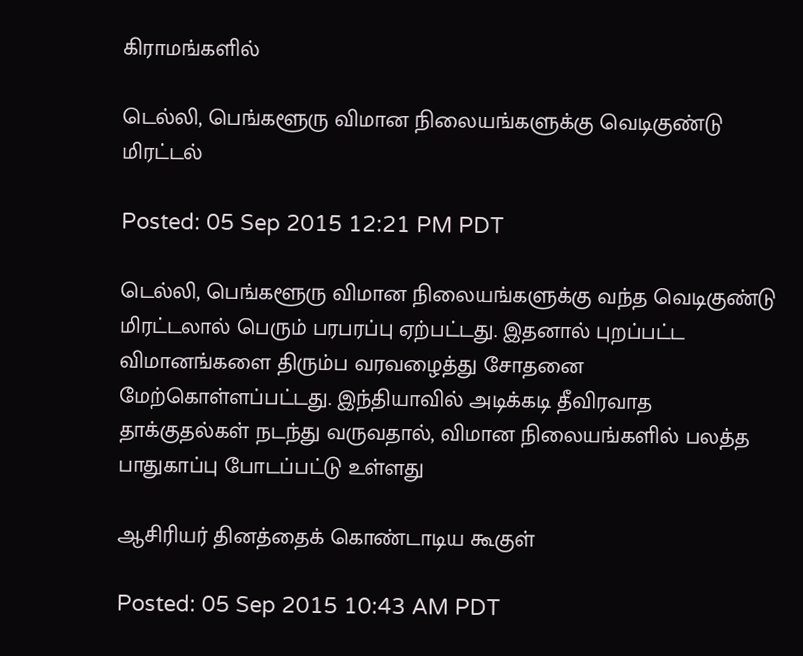கிராமங்களில்

டெல்லி, பெங்களூரு விமான நிலையங்களுக்கு வெடிகுண்டு மிரட்டல்

Posted: 05 Sep 2015 12:21 PM PDT

டெல்லி, பெங்களூரு விமான நிலையங்களுக்கு வந்த வெடிகுண்டு மிரட்டலால் பெரும் பரபரப்பு ஏற்பட்டது. இதனால் புறப்பட்ட விமானங்களை திரும்ப வரவழைத்து சோதனை மேற்கொள்ளப்பட்டது. இந்தியாவில் அடிக்கடி தீவிரவாத தாக்குதல்கள் நடந்து வருவதால், விமான நிலையங்களில் பலத்த பாதுகாப்பு போடப்பட்டு உள்ளது

ஆசிரியர் தினத்தைக் கொண்டாடிய கூகுள்

Posted: 05 Sep 2015 10:43 AM PDT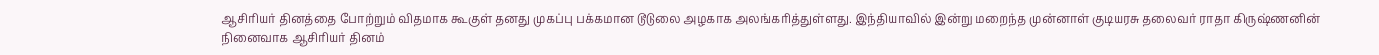ஆசிரியர் தினத்தை போற்றும் விதமாக கூகுள் தனது முகப்பு பக்கமான டூடுலை அழகாக அலங்கரித்துள்ளது. இந்தியாவில் இன்று மறைந்த முன்னாள் குடியரசு தலைவர் ராதா கிருஷ்ணனின் நினைவாக ஆசிரியர் தினம்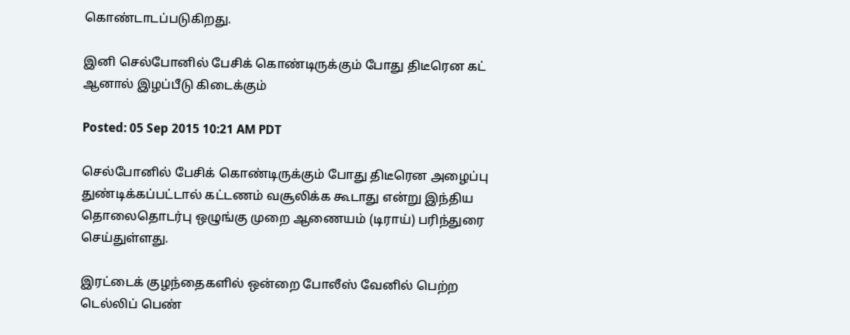கொண்டாடப்படுகிறது.

இனி செல்போனில் பேசிக் கொண்டிருக்கும் போது திடீரென கட் ஆனால் இழப்பீடு கிடைக்கும்

Posted: 05 Sep 2015 10:21 AM PDT

செல்போனில் பேசிக் கொண்டிருக்கும் போது திடீரென அழைப்பு துண்டிக்கப்பட்டால் கட்டணம் வசூலிக்க கூடாது என்று இந்திய தொலைதொடர்பு ஒழுங்கு முறை ஆணையம் (டிராய்) பரிந்துரை செய்துள்ளது.

இரட்டைக் குழந்தைகளில் ஒன்றை போலீஸ் வேனில் பெற்ற டெல்லிப் பெண்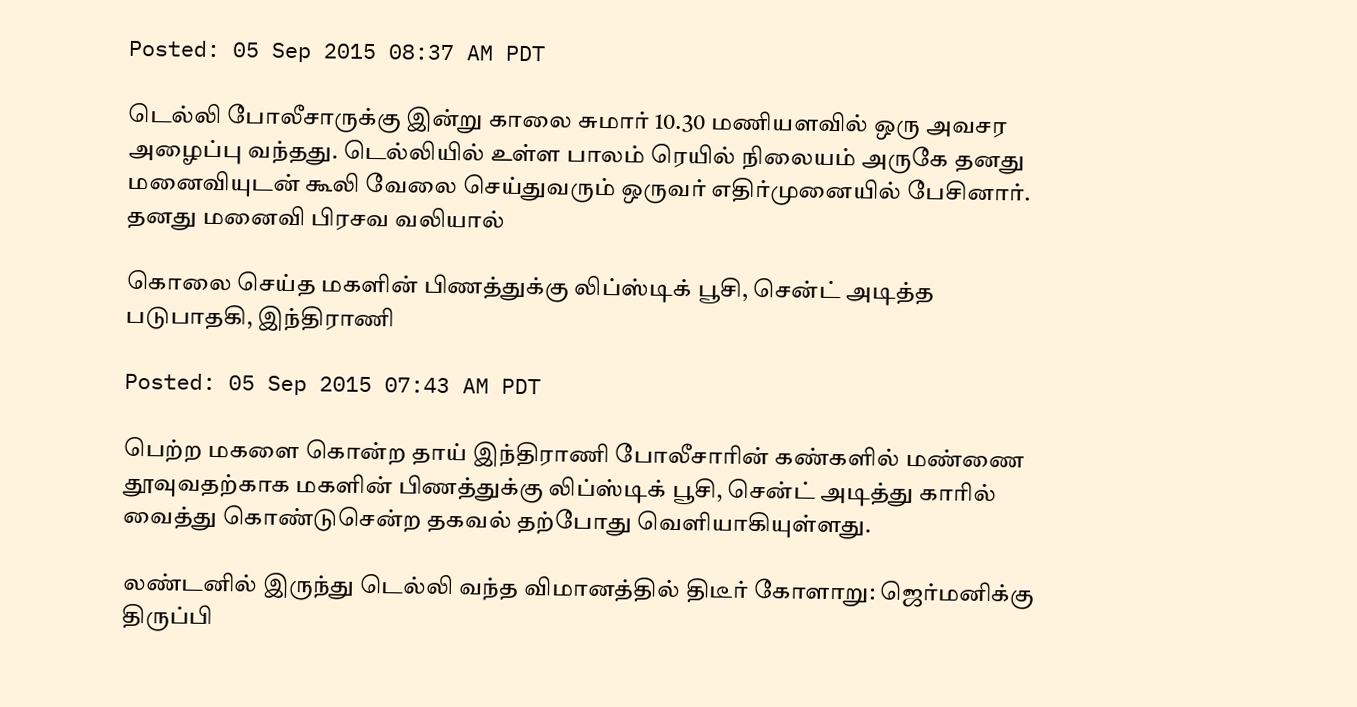Posted: 05 Sep 2015 08:37 AM PDT

டெல்லி போலீசாருக்கு இன்று காலை சுமார் 10.30 மணியளவில் ஒரு அவசர அழைப்பு வந்தது. டெல்லியில் உள்ள பாலம் ரெயில் நிலையம் அருகே தனது மனைவியுடன் கூலி வேலை செய்துவரும் ஒருவர் எதிர்முனையில் பேசினார். தனது மனைவி பிரசவ வலியால்

கொலை செய்த மகளின் பிணத்துக்கு லிப்ஸ்டிக் பூசி, சென்ட் அடித்த படுபாதகி, இந்திராணி

Posted: 05 Sep 2015 07:43 AM PDT

பெற்ற மகளை கொன்ற தாய் இந்திராணி போலீசாரின் கண்களில் மண்ணை தூவுவதற்காக மகளின் பிணத்துக்கு லிப்ஸ்டிக் பூசி, சென்ட் அடித்து காரில் வைத்து கொண்டுசென்ற தகவல் தற்போது வெளியாகியுள்ளது.

லண்டனில் இருந்து டெல்லி வந்த விமானத்தில் திடீர் கோளாறு: ஜெர்மனிக்கு திருப்பி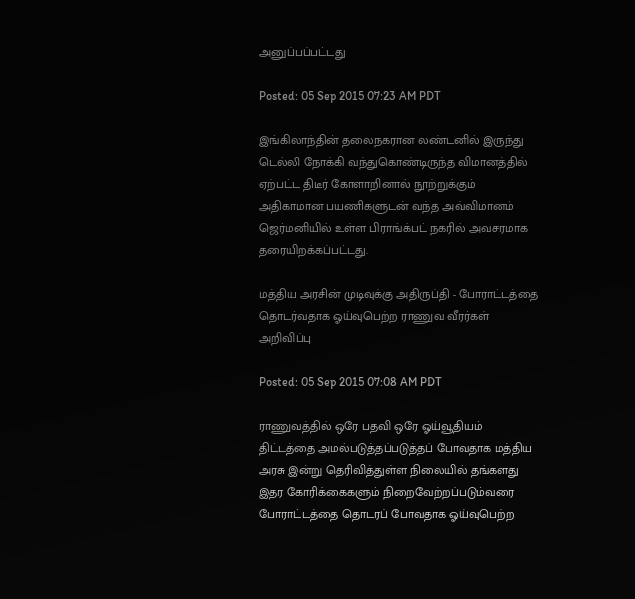அனுப்பப்பட்டது

Posted: 05 Sep 2015 07:23 AM PDT

இங்கிலாந்தின் தலைநகரான லண்டனில் இருந்து டெல்லி நோக்கி வந்துகொண்டிருந்த விமானத்தில் ஏற்பட்ட திடீர் கோளாறினால் நூற்றுக்கும் அதிகாமான பயணிகளுடன் வந்த அவ்விமானம் ஜெர்மனியில் உள்ள பிராங்க்பட் நகரில் அவசரமாக தரையிறக்கப்பட்டது.

மத்திய அரசின் முடிவுக்கு அதிருப்தி - போராட்டத்தை தொடர்வதாக ஓய்வுபெற்ற ராணுவ வீரர்கள் அறிவிப்பு

Posted: 05 Sep 2015 07:08 AM PDT

ராணுவத்தில் ஒரே பதவி ஒரே ஓய்வூதியம் திட்டத்தை அமல்படுத்தப்படுத்தப் போவதாக மத்திய அரசு இன்று தெரிவித்துள்ள நிலையில் தங்களது இதர கோரிக்கைகளும் நிறைவேற்றப்படும்வரை போராட்டத்தை தொடரப் போவதாக ஓய்வுபெற்ற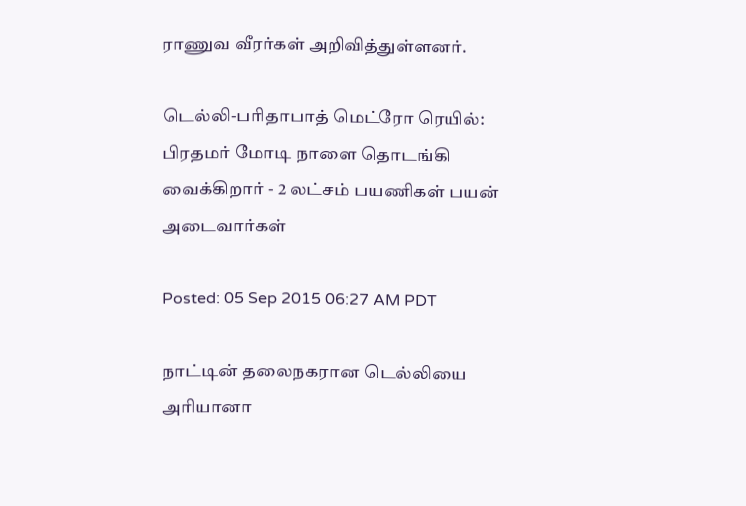ராணுவ வீரர்கள் அறிவித்துள்ளனர்.

டெல்லி-பரிதாபாத் மெட்ரோ ரெயில்: பிரதமர் மோடி நாளை தொடங்கி வைக்கிறார் - 2 லட்சம் பயணிகள் பயன் அடைவார்கள்

Posted: 05 Sep 2015 06:27 AM PDT

நாட்டின் தலைநகரான டெல்லியை அரியானா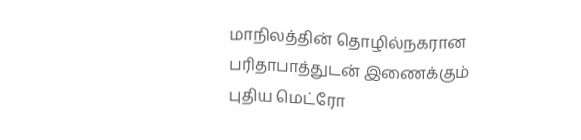மாநிலத்தின் தொழில்நகரான பரிதாபாத்துடன் இணைக்கும் புதிய மெட்ரோ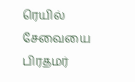ரெயில் சேவையை பிரதமர்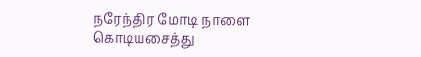நரேந்திர மோடி நாளை கொடியசைத்து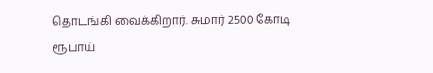தொடங்கி வைக்கிறார். சுமார் 2500 கோடி ரூபாய்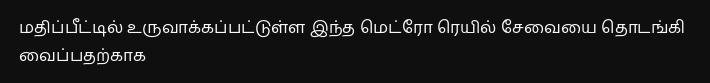மதிப்பீட்டில் உருவாக்கப்பட்டுள்ள இந்த மெட்ரோ ரெயில் சேவையை தொடங்கி வைப்பதற்காக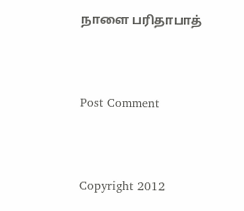நாளை பரிதாபாத்


Post Comment


Copyright 2012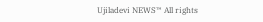Ujiladevi NEWS™ All rights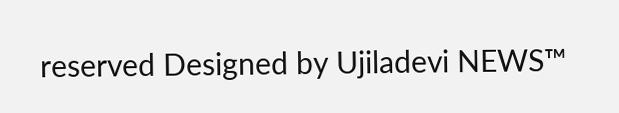reserved Designed by Ujiladevi NEWS™